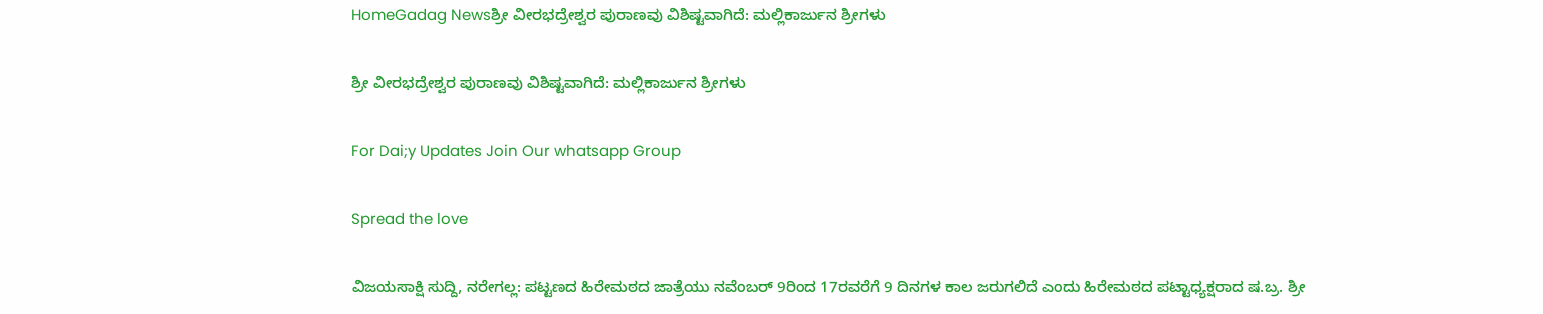HomeGadag Newsಶ್ರೀ ವೀರಭದ್ರೇಶ್ವರ ಪುರಾಣವು ವಿಶಿಷ್ಟವಾಗಿದೆ: ಮಲ್ಲಿಕಾರ್ಜುನ ಶ್ರೀಗಳು

ಶ್ರೀ ವೀರಭದ್ರೇಶ್ವರ ಪುರಾಣವು ವಿಶಿಷ್ಟವಾಗಿದೆ: ಮಲ್ಲಿಕಾರ್ಜುನ ಶ್ರೀಗಳು

For Dai;y Updates Join Our whatsapp Group

Spread the love

ವಿಜಯಸಾಕ್ಷಿ ಸುದ್ದಿ, ನರೇಗಲ್ಲ: ಪಟ್ಟಣದ ಹಿರೇಮಠದ ಜಾತ್ರೆಯು ನವೆಂಬರ್ 9ರಿಂದ 17ರವರೆಗೆ 9 ದಿನಗಳ ಕಾಲ ಜರುಗಲಿದೆ ಎಂದು ಹಿರೇಮಠದ ಪಟ್ಟಾಧ್ಯಕ್ಷರಾದ ಷ.ಬ್ರ. ಶ್ರೀ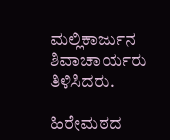ಮಲ್ಲಿಕಾರ್ಜುನ ಶಿವಾಚಾರ್ಯರು ತಿಳಿಸಿದರು.

ಹಿರೇಮಠದ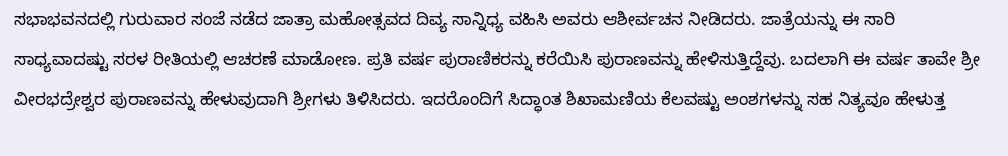ಸಭಾಭವನದಲ್ಲಿ ಗುರುವಾರ ಸಂಜೆ ನಡೆದ ಜಾತ್ರಾ ಮಹೋತ್ಸವದ ದಿವ್ಯ ಸಾನ್ನಿಧ್ಯ ವಹಿಸಿ ಅವರು ಆಶೀರ್ವಚನ ನೀಡಿದರು. ಜಾತ್ರೆಯನ್ನು ಈ ಸಾರಿ ಸಾಧ್ಯವಾದಷ್ಟು ಸರಳ ರೀತಿಯಲ್ಲಿ ಆಚರಣೆ ಮಾಡೋಣ. ಪ್ರತಿ ವರ್ಷ ಪುರಾಣಿಕರನ್ನು ಕರೆಯಿಸಿ ಪುರಾಣವನ್ನು ಹೇಳಿಸುತ್ತಿದ್ದೆವು. ಬದಲಾಗಿ ಈ ವರ್ಷ ತಾವೇ ಶ್ರೀ ವೀರಭದ್ರೇಶ್ವರ ಪುರಾಣವನ್ನು ಹೇಳುವುದಾಗಿ ಶ್ರೀಗಳು ತಿಳಿಸಿದರು. ಇದರೊಂದಿಗೆ ಸಿದ್ಧಾಂತ ಶಿಖಾಮಣಿಯ ಕೆಲವಷ್ಟು ಅಂಶಗಳನ್ನು ಸಹ ನಿತ್ಯವೂ ಹೇಳುತ್ತ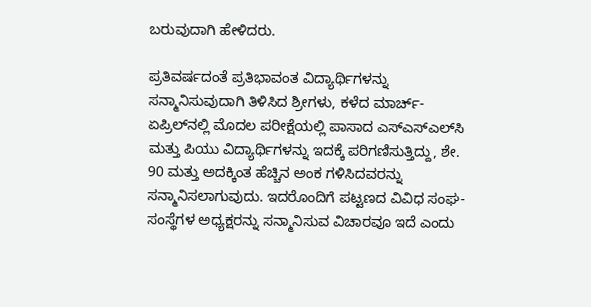ಬರುವುದಾಗಿ ಹೇಳಿದರು.

ಪ್ರತಿವರ್ಷದಂತೆ ಪ್ರತಿಭಾವಂತ ವಿದ್ಯಾರ್ಥಿಗಳನ್ನು ಸನ್ಮಾನಿಸುವುದಾಗಿ ತಿಳಿಸಿದ ಶ್ರೀಗಳು, ಕಳೆದ ಮಾರ್ಚ್-ಏಪ್ರಿಲ್‌ನಲ್ಲಿ ಮೊದಲ ಪರೀಕ್ಷೆಯಲ್ಲಿ ಪಾಸಾದ ಎಸ್‌ಎಸ್‌ಎಲ್‌ಸಿ ಮತ್ತು ಪಿಯು ವಿದ್ಯಾರ್ಥಿಗಳನ್ನು ಇದಕ್ಕೆ ಪರಿಗಣಿಸುತ್ತಿದ್ದು, ಶೇ. 90 ಮತ್ತು ಅದಕ್ಕಿಂತ ಹೆಚ್ಚಿನ ಅಂಕ ಗಳಿಸಿದವರನ್ನು ಸನ್ಮಾನಿಸಲಾಗುವುದು. ಇದರೊಂದಿಗೆ ಪಟ್ಟಣದ ವಿವಿಧ ಸಂಘ-ಸಂಸ್ಥೆಗಳ ಅಧ್ಯಕ್ಷರನ್ನು ಸನ್ಮಾನಿಸುವ ವಿಚಾರವೂ ಇದೆ ಎಂದು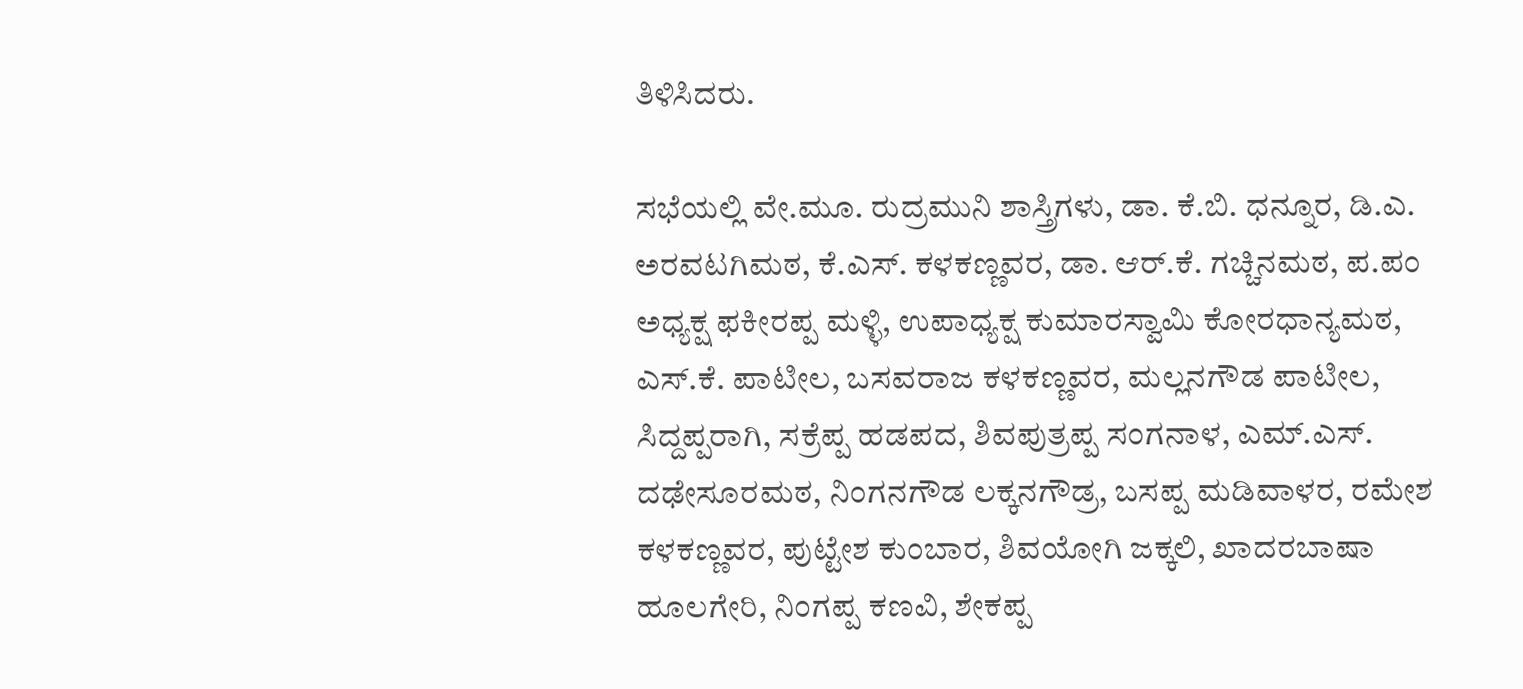ತಿಳಿಸಿದರು.

ಸಭೆಯಲ್ಲಿ ವೇ.ಮೂ. ರುದ್ರಮುನಿ ಶಾಸ್ತ್ರಿಗಳು, ಡಾ. ಕೆ.ಬಿ. ಧನ್ನೂರ, ಡಿ.ಎ. ಅರವಟಗಿಮಠ, ಕೆ.ಎಸ್. ಕಳಕಣ್ಣವರ, ಡಾ. ಆರ್.ಕೆ. ಗಚ್ಚಿನಮಠ, ಪ.ಪಂ ಅಧ್ಯಕ್ಷ ಫಕೀರಪ್ಪ ಮಳ್ಳಿ, ಉಪಾಧ್ಯಕ್ಷ ಕುಮಾರಸ್ವಾಮಿ ಕೋರಧಾನ್ಯಮಠ, ಎಸ್.ಕೆ. ಪಾಟೀಲ, ಬಸವರಾಜ ಕಳಕಣ್ಣವರ, ಮಲ್ಲನಗೌಡ ಪಾಟೀಲ, ಸಿದ್ದಪ್ಪರಾಗಿ, ಸಕ್ರೆಪ್ಪ ಹಡಪದ, ಶಿವಪುತ್ರಪ್ಪ ಸಂಗನಾಳ, ಎಮ್.ಎಸ್. ದಢೇಸೂರಮಠ, ನಿಂಗನಗೌಡ ಲಕ್ಕನಗೌಡ್ರ, ಬಸಪ್ಪ ಮಡಿವಾಳರ, ರಮೇಶ ಕಳಕಣ್ಣವರ, ಪುಟ್ಟೇಶ ಕುಂಬಾರ, ಶಿವಯೋಗಿ ಜಕ್ಕಲಿ, ಖಾದರಬಾಷಾ ಹೂಲಗೇರಿ, ನಿಂಗಪ್ಪ ಕಣವಿ, ಶೇಕಪ್ಪ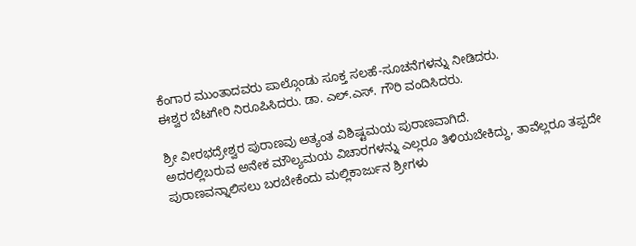ಕೆಂಗಾರ ಮುಂತಾದವರು ಪಾಲ್ಗೊಂಡು ಸೂಕ್ತ ಸಲಹೆ-ಸೂಚನೆಗಳನ್ನು ನೀಡಿದರು.
ಈಶ್ವರ ಬೆಟಗೇರಿ ನಿರೂಪಿಸಿದರು. ಡಾ. ಎಲ್.ಎಸ್. ಗೌರಿ ವಂದಿಸಿದರು.

ಶ್ರೀ ವೀರಭದ್ರೇಶ್ವರ ಪುರಾಣವು ಅತ್ಯಂತ ವಿಶಿಷ್ಟಮಯ ಪುರಾಣವಾಗಿದೆ.
ಅದರಲ್ಲಿಬರುವ ಅನೇಕ ಮೌಲ್ಯಮಯ ವಿಚಾರಗಳನ್ನು ಎಲ್ಲರೂ ತಿಳಿಯಬೇಕಿದ್ದು, ತಾವೆಲ್ಲರೂ ತಪ್ಪದೇ ಪುರಾಣವನ್ನಾಲಿಸಲು ಬರಬೇಕೆಂದು ಮಲ್ಲಿಕಾರ್ಜುನ ಶ್ರೀಗಳು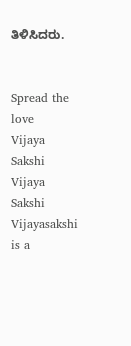ತಿಳಿಸಿದರು.


Spread the love
Vijaya Sakshi
Vijaya Sakshi
Vijayasakshi is a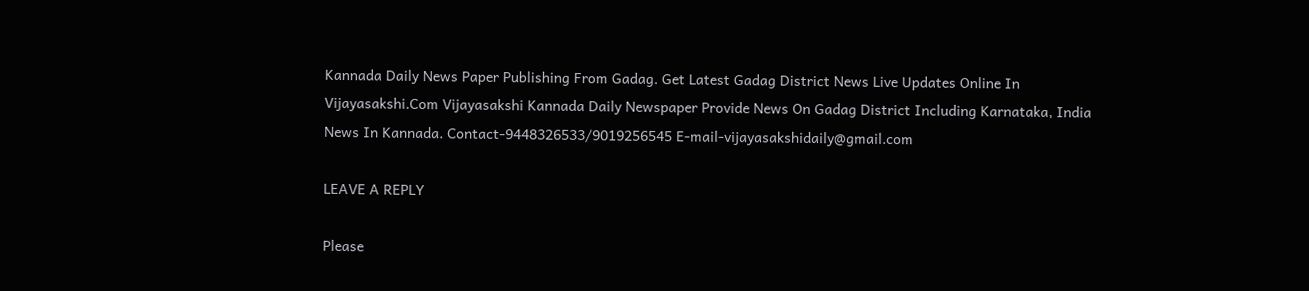Kannada Daily News Paper Publishing From Gadag. Get Latest Gadag District News Live Updates Online In Vijayasakshi.Com Vijayasakshi Kannada Daily Newspaper Provide News On Gadag District Including Karnataka, India News In Kannada. Contact-9448326533/9019256545 E-mail-vijayasakshidaily@gmail.com

LEAVE A REPLY

Please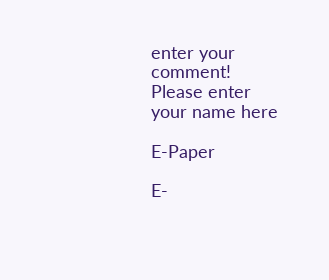enter your comment!
Please enter your name here

E-Paper

E-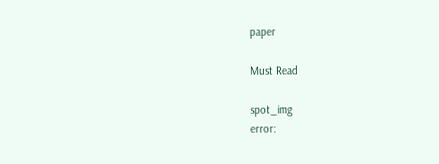paper

Must Read

spot_img
error: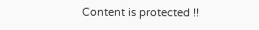Content is protected !!